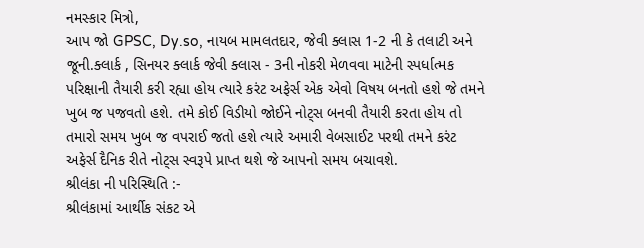નમસ્કાર મિત્રો,
આપ જો GPSC, Dy.so, નાયબ મામલતદાર, જેવી ક્લાસ 1-2 ની કે તલાટી અને જૂની.ક્લાર્ક , સિનયર ક્લાર્ક જેવી ક્લાસ - 3ની નોકરી મેળવવા માટેની સ્પર્ધાત્મક પરિક્ષાની તૈયારી કરી રહ્યા હોય ત્યારે કરંટ અફેર્સ એક એવો વિષય બનતો હશે જે તમને ખુબ જ પજવતો હશે. તમે કોઈ વિડીયો જોઈને નોટ્સ બનવી તૈયારી કરતા હોય તો તમારો સમય ખુબ જ વપરાઈ જતો હશે ત્યારે અમારી વેબસાઈટ પરથી તમને કરંટ અફેર્સ દૈનિક રીતે નોટ્સ સ્વરૂપે પ્રાપ્ત થશે જે આપનો સમય બચાવશે.
શ્રીલંકા ની પરિસ્થિતિ :-
શ્રીલંકામાં આર્થીક સંકટ એ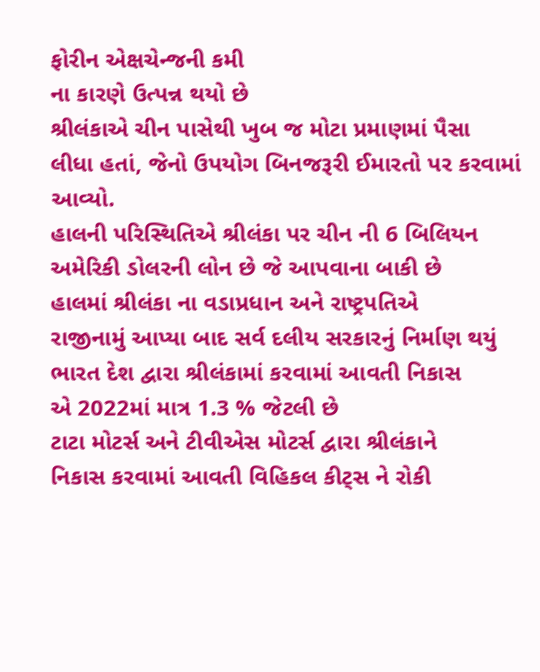ફોરીન એક્ષચેન્જની કમી
ના કારણે ઉત્પન્ન થયો છે
શ્રીલંકાએ ચીન પાસેથી ખુબ જ મોટા પ્રમાણમાં પૈસા
લીધા હતાં, જેનો ઉપયોગ બિનજરૂરી ઈમારતો પર કરવામાં આવ્યો.
હાલની પરિસ્થિતિએ શ્રીલંકા પર ચીન ની 6 બિલિયન
અમેરિકી ડોલરની લોન છે જે આપવાના બાકી છે
હાલમાં શ્રીલંકા ના વડાપ્રધાન અને રાષ્ટ્રપતિએ
રાજીનામું આપ્યા બાદ સર્વ દલીય સરકારનું નિર્માણ થયું
ભારત દેશ દ્વારા શ્રીલંકામાં કરવામાં આવતી નિકાસ
એ 2022માં માત્ર 1.3 % જેટલી છે
ટાટા મોટર્સ અને ટીવીએસ મોટર્સ દ્વારા શ્રીલંકાને
નિકાસ કરવામાં આવતી વિહિકલ કીટ્સ ને રોકી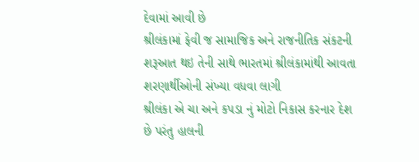દેવામાં આવી છે
શ્રીલંકામાં ફેવી જ સામાજિક અને રાજનીતિક સંકટની
શરૂઆત થઇ તેની સાથે ભારતમાં શ્રીલંકામાંથી આવતા શરણાર્થીઓની સંખ્યા વધવા લાગી
શ્રીલંકા એ ચા અને કપડા નું મોટો નિકાસ કરનાર દેશ
છે પરંતુ હાલની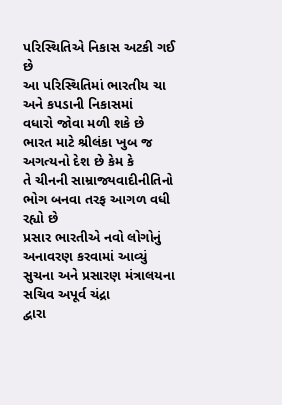પરિસ્થિતિએ નિકાસ અટકી ગઈ છે
આ પરિસ્થિતિમાં ભારતીય ચા અને કપડાની નિકાસમાં
વધારો જોવા મળી શકે છે
ભારત માટે શ્રીલંકા ખુબ જ અગત્યનો દેશ છે કેમ કે
તે ચીનની સામ્રાજ્યવાદીનીતિનો ભોગ બનવા તરફ આગળ વધી રહ્યો છે
પ્રસાર ભારતીએ નવો લોગોનું અનાવરણ કરવામાં આવ્યું
સુચના અને પ્રસારણ મંત્રાલયના સચિવ અપૂર્વ ચંદ્રા
દ્વારા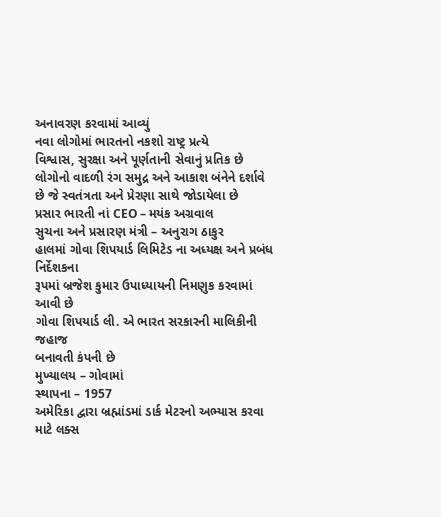અનાવરણ કરવામાં આવ્યું
નવા લોગોમાં ભારતનો નકશો રાષ્ટ્ર પ્રત્યે
વિશ્વાસ, સુરક્ષા અને પૂર્ણતાની સેવાનું પ્રતિક છે
લોગોનો વાદળી રંગ સમુદ્ર અને આકાશ બંનેને દર્શાવે
છે જે સ્વતંત્રતા અને પ્રેરણા સાથે જોડાયેલા છે
પ્રસાર ભારતી નાં CEO – મયંક અગ્રવાલ
સુચના અને પ્રસારણ મંત્રી – અનુરાગ ઠાકુર
હાલમાં ગોવા શિપયાર્ડ લિમિટેડ ના અધ્યક્ષ અને પ્રબંધ નિર્દેશકના
રૂપમાં બ્રજેશ કુમાર ઉપાધ્યાયની નિમણુક કરવામાં આવી છે
ગોવા શિપયાર્ડ લી. એ ભારત સરકારની માલિકીની જહાજ
બનાવતી કંપની છે
મુખ્યાલય – ગોવામાં
સ્થાપના – 1957
અમેરિકા દ્વારા બ્રહ્માંડમાં ડાર્ક મેટરનો અભ્યાસ કરવા માટે લક્સ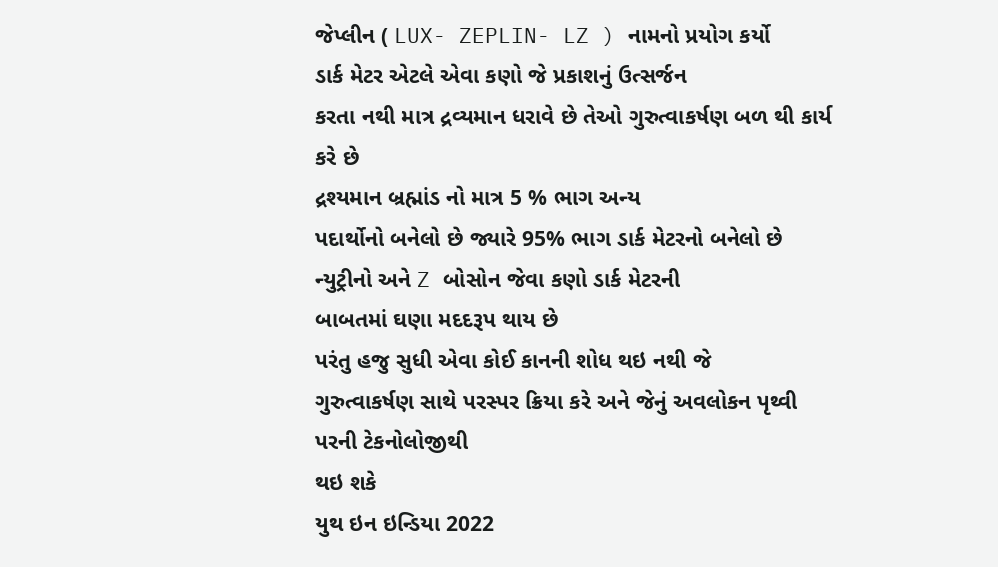જેપ્લીન ( LUX- ZEPLIN- LZ ) નામનો પ્રયોગ કર્યો
ડાર્ક મેટર એટલે એવા કણો જે પ્રકાશનું ઉત્સર્જન
કરતા નથી માત્ર દ્રવ્યમાન ધરાવે છે તેઓ ગુરુત્વાકર્ષણ બળ થી કાર્ય કરે છે
દ્રશ્યમાન બ્રહ્માંડ નો માત્ર 5 % ભાગ અન્ય
પદાર્થોનો બનેલો છે જ્યારે 95% ભાગ ડાર્ક મેટરનો બનેલો છે
ન્યુટ્રીનો અને Z બોસોન જેવા કણો ડાર્ક મેટરની
બાબતમાં ઘણા મદદરૂપ થાય છે
પરંતુ હજુ સુધી એવા કોઈ કાનની શોધ થઇ નથી જે
ગુરુત્વાકર્ષણ સાથે પરસ્પર ક્રિયા કરે અને જેનું અવલોકન પૃથ્વી પરની ટેકનોલોજીથી
થઇ શકે
યુથ ઇન ઇન્ડિયા 2022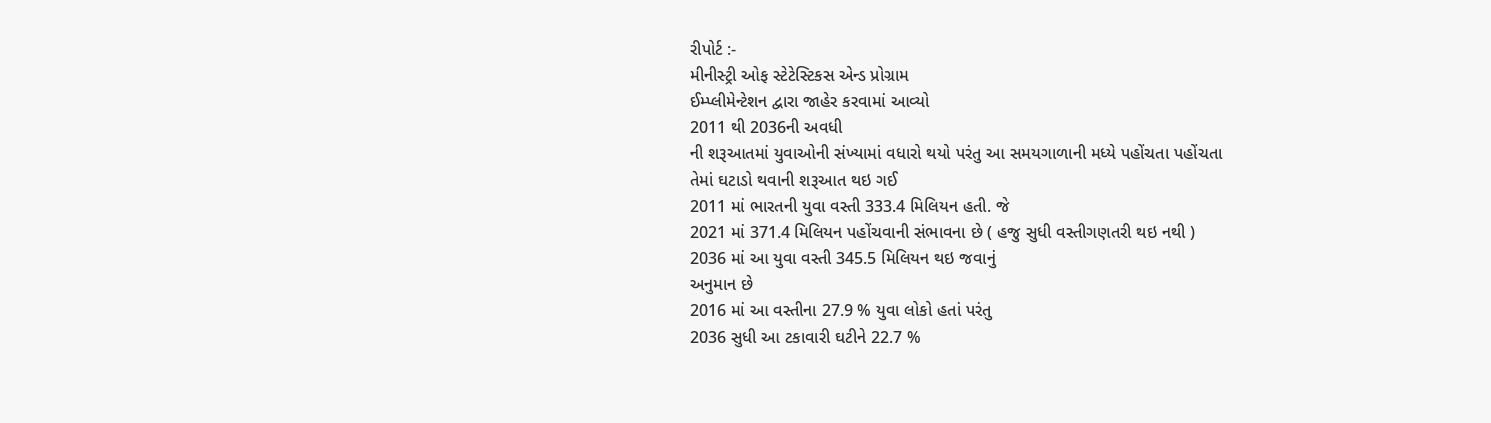રીપોર્ટ :-
મીનીસ્ટ્રી ઓફ સ્ટેટેસ્ટિકસ એન્ડ પ્રોગ્રામ
ઈમ્પ્લીમેન્ટેશન દ્વારા જાહેર કરવામાં આવ્યો
2011 થી 2036ની અવધી
ની શરૂઆતમાં યુવાઓની સંખ્યામાં વધારો થયો પરંતુ આ સમયગાળાની મધ્યે પહોંચતા પહોંચતા
તેમાં ઘટાડો થવાની શરૂઆત થઇ ગઈ
2011 માં ભારતની યુવા વસ્તી 333.4 મિલિયન હતી. જે
2021 માં 371.4 મિલિયન પહોંચવાની સંભાવના છે ( હજુ સુધી વસ્તીગણતરી થઇ નથી )
2036 માં આ યુવા વસ્તી 345.5 મિલિયન થઇ જવાનું
અનુમાન છે
2016 માં આ વસ્તીના 27.9 % યુવા લોકો હતાં પરંતુ
2036 સુધી આ ટકાવારી ઘટીને 22.7 %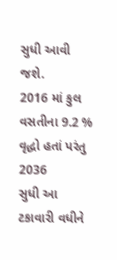સુધી આવી જશે.
2016 માં કુલ વસતીના 9.2 % વૃદ્ધો હતાં પરંતુ 2036
સુધી આ ટકાવારી વધીને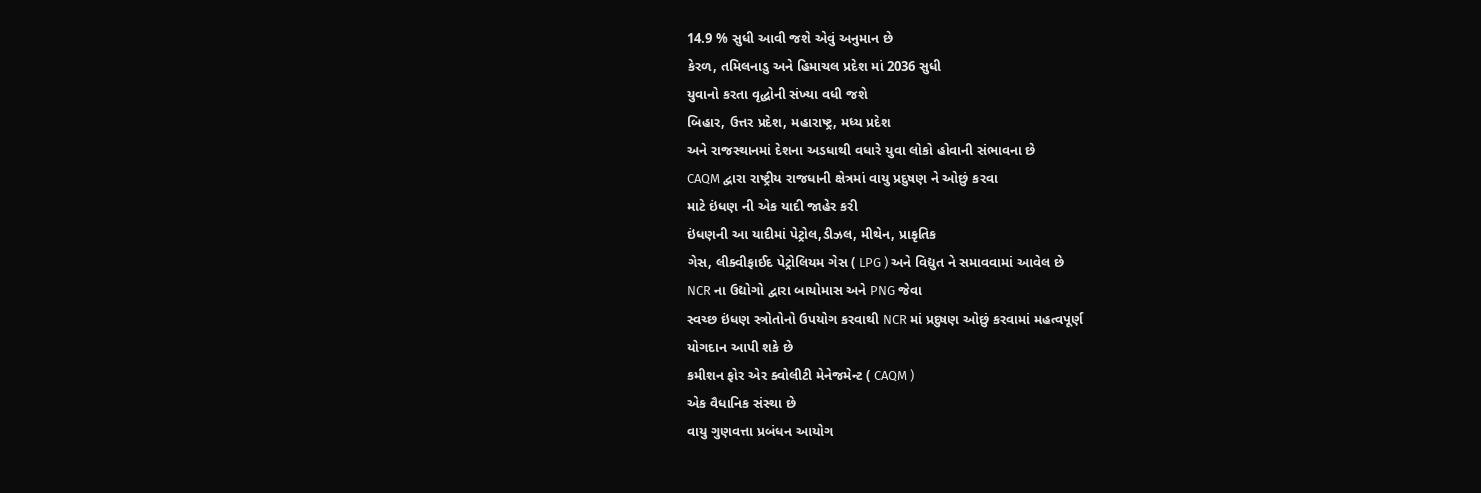14.9 % સુધી આવી જશે એવું અનુમાન છે
કેરળ, તમિલનાડુ અને હિમાચલ પ્રદેશ માં 2036 સુધી
યુવાનો કરતા વૃદ્ધોની સંખ્યા વધી જશે
બિહાર, ઉત્તર પ્રદેશ, મહારાષ્ટ્ર, મધ્ય પ્રદેશ
અને રાજસ્થાનમાં દેશના અડધાથી વધારે યુવા લોકો હોવાની સંભાવના છે
CAQM દ્વારા રાષ્ટ્રીય રાજધાની ક્ષેત્રમાં વાયુ પ્રદુષણ ને ઓછું કરવા
માટે ઇંધણ ની એક યાદી જાહેર કરી
ઇંધણની આ યાદીમાં પેટ્રોલ,ડીઝલ, મીથેન, પ્રાકૃતિક
ગેસ, લીક્વીફાઈદ પેટ્રોલિયમ ગેસ ( LPG ) અને વિદ્યુત ને સમાવવામાં આવેલ છે
NCR ના ઉદ્યોગો દ્વારા બાયોમાસ અને PNG જેવા
સ્વચ્છ ઇંધણ સ્ત્રોતોનો ઉપયોગ કરવાથી NCR માં પ્રદુષણ ઓછું કરવામાં મહત્વપૂર્ણ
યોગદાન આપી શકે છે
કમીશન ફોર એર ક્વોલીટી મેનેજમેન્ટ ( CAQM )
એક વૈધાનિક સંસ્થા છે
વાયુ ગુણવત્તા પ્રબંધન આયોગ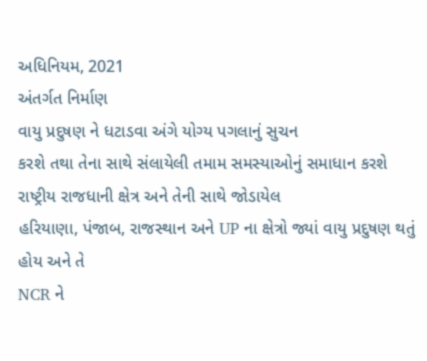અધિનિયમ, 2021
અંતર્ગત નિર્માણ
વાયુ પ્રદુષણ ને ધટાડવા અંગે યોગ્ય પગલાનું સુચન
કરશે તથા તેના સાથે સંલાયેલી તમામ સમસ્યાઓનું સમાધાન કરશે
રાષ્ટ્રીય રાજધાની ક્ષેત્ર અને તેની સાથે જોડાયેલ
હરિયાણા, પંજાબ, રાજસ્થાન અને UP ના ક્ષેત્રો જ્યાં વાયુ પ્રદુષણ થતું હોય અને તે
NCR ને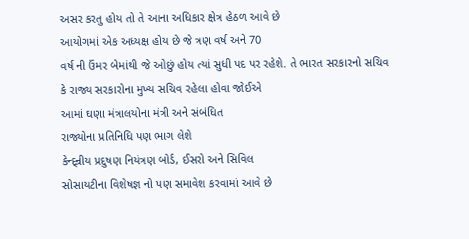અસર કરતુ હોય તો તે આના અધિકાર ક્ષેત્ર હેઠળ આવે છે
આયોગમાં એક અધ્યક્ષ હોય છે જે ત્રણ વર્ષ અને 70
વર્ષ ની ઉંમર બેમાંથી જે ઓછું હોય ત્યાં સુધી પદ પર રહેશે. તે ભારત સરકારનો સચિવ
કે રાજ્ય સરકારોના મુખ્ય સચિવ રહેલા હોવા જોઈએ
આમાં ઘણા મંત્રાલયોના મંત્રી અને સંબંધિત
રાજ્યોના પ્રતિનિધિ પણ ભાગ લેશે
કેન્દ્ન્રીય પ્રદુષણ નિયંત્રણ બોર્ડ, ઈસરો અને સિવિલ
સોસાયટીના વિશેષજ્ઞ નો પણ સમાવેશ કરવામાં આવે છે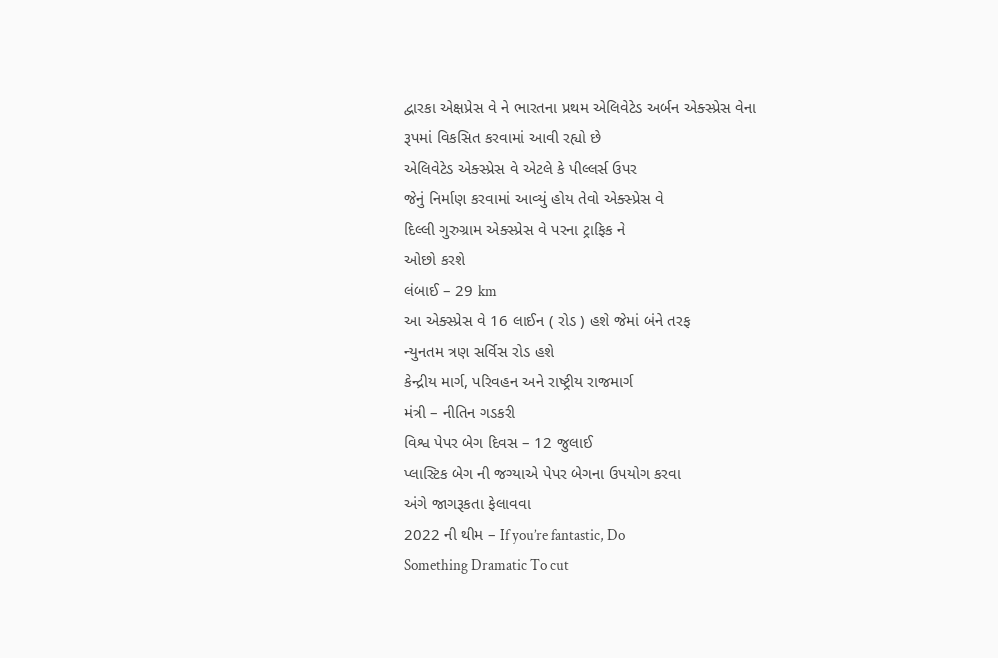દ્વારકા એક્ષપ્રેસ વે ને ભારતના પ્રથમ એલિવેટેડ અર્બન એક્સ્પ્રેસ વેના
રૂપમાં વિકસિત કરવામાં આવી રહ્યો છે
એલિવેટેડ એક્સ્પ્રેસ વે એટલે કે પીલ્લર્સ ઉપર
જેનું નિર્માણ કરવામાં આવ્યું હોય તેવો એક્સ્પ્રેસ વે
દિલ્લી ગુરુગ્રામ એક્સ્પ્રેસ વે પરના ટ્રાફિક ને
ઓછો કરશે
લંબાઈ – 29 km
આ એક્સ્પ્રેસ વે 16 લાઈન ( રોડ ) હશે જેમાં બંને તરફ
ન્યુનતમ ત્રણ સર્વિસ રોડ હશે
કેન્દ્રીય માર્ગ, પરિવહન અને રાષ્ટ્રીય રાજમાર્ગ
મંત્રી – નીતિન ગડકરી
વિશ્વ પેપર બેગ દિવસ – 12 જુલાઈ
પ્લાસ્ટિક બેગ ની જગ્યાએ પેપર બેગના ઉપયોગ કરવા
અંગે જાગરૂકતા ફેલાવવા
2022 ની થીમ – If you’re fantastic, Do
Something Dramatic To cut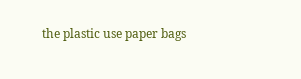the plastic use paper bags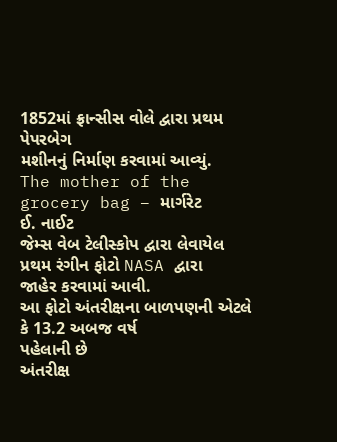1852માં ફ્રાન્સીસ વોલે દ્વારા પ્રથમ પેપરબેગ
મશીનનું નિર્માણ કરવામાં આવ્યું.
The mother of the grocery bag – માર્ગરેટ
ઈ. નાઈટ
જેમ્સ વેબ ટેલીસ્કોપ દ્વારા લેવાયેલ પ્રથમ રંગીન ફોટો NASA દ્વારા
જાહેર કરવામાં આવી.
આ ફોટો અંતરીક્ષના બાળપણની એટલે કે 13.2 અબજ વર્ષ
પહેલાની છે
અંતરીક્ષ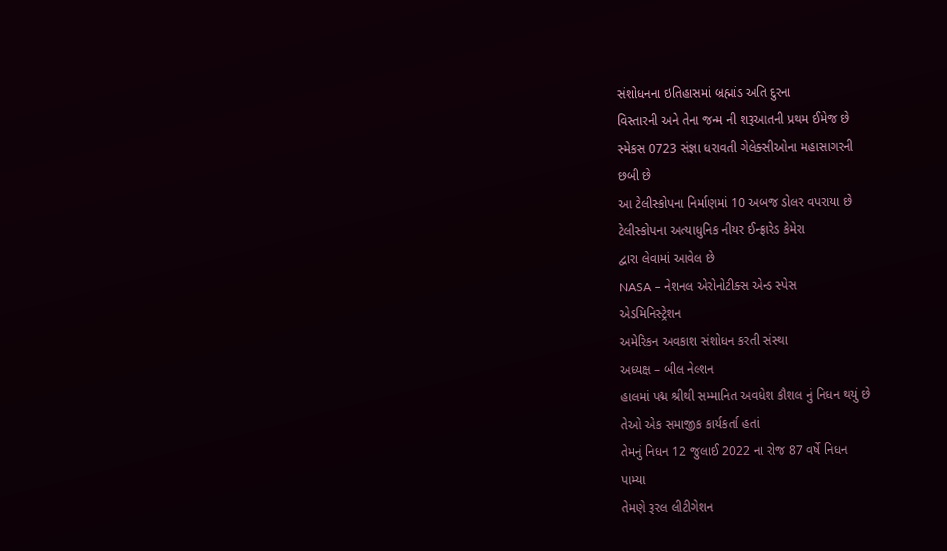સંશોધનના ઇતિહાસમાં બ્રહ્માંડ અતિ દુરના
વિસ્તારની અને તેના જન્મ ની શરૂઆતની પ્રથમ ઈમેજ છે
સ્મેકસ 0723 સંજ્ઞા ધરાવતી ગેલેક્સીઓના મહાસાગરની
છબી છે
આ ટેલીસ્કોપના નિર્માણમાં 10 અબજ ડોલર વપરાયા છે
ટેલીસ્કોપના અત્યાધુનિક નીયર ઈન્ફ્રારેડ કેમેરા
દ્વારા લેવામાં આવેલ છે
NASA – નેશનલ એરોનોટીક્સ એન્ડ સ્પેસ
એડમિનિસ્ટ્રેશન
અમેરિકન અવકાશ સંશોધન કરતી સંસ્થા
અધ્યક્ષ – બીલ નેલ્શન
હાલમાં પદ્મ શ્રીથી સમ્માનિત અવધેશ કૌશલ નું નિધન થયું છે
તેઓ એક સમાજીક કાર્યકર્તા હતાં
તેમનું નિધન 12 જુલાઈ 2022 ના રોજ 87 વર્ષે નિધન
પામ્યા
તેમણે રૂરલ લીટીગેશન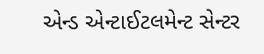એન્ડ એન્ટાઈટલમેન્ટ સેન્ટર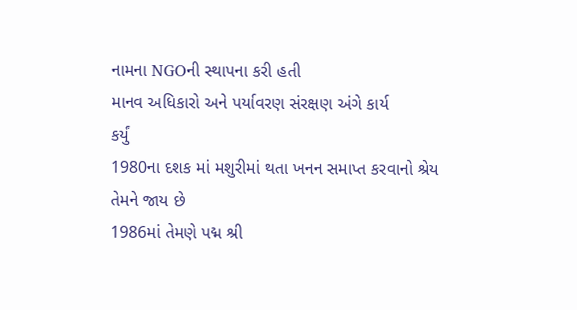નામના NGOની સ્થાપના કરી હતી
માનવ અધિકારો અને પર્યાવરણ સંરક્ષણ અંગે કાર્ય
કર્યું
1980ના દશક માં મશુરીમાં થતા ખનન સમાપ્ત કરવાનો શ્રેય
તેમને જાય છે
1986માં તેમણે પદ્મ શ્રી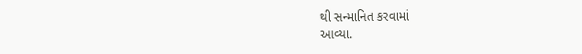થી સન્માનિત કરવામાં
આવ્યા.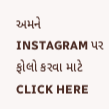અમને INSTAGRAM પર ફોલો કરવા માટે CLICK HERE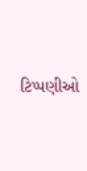ટિપ્પણીઓ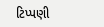ટિપ્પણી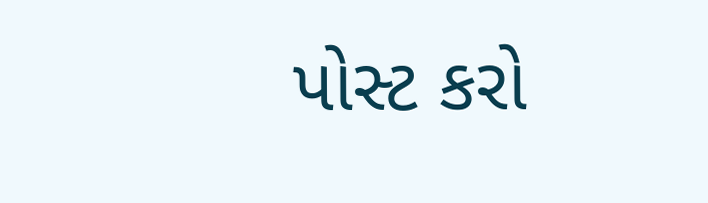પોસ્ટ કરો